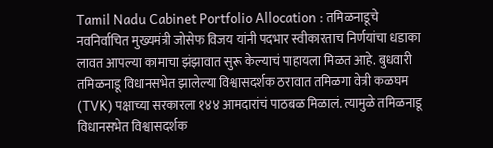Tamil Nadu Cabinet Portfolio Allocation : तमिळनाडूचे नवनिर्वाचित मुख्यमंत्री जोसेफ विजय यांनी पदभार स्वीकारताच निर्णयांचा धडाका लावत आपल्या कामाचा झंझावात सुरू केल्याचं पाहायला मिळत आहे. बुधवारी तमिळनाडू विधानसभेत झालेल्या विश्वासदर्शक ठरावात तमिळगा वेत्री कळघम (TVK) पक्षाच्या सरकारला १४४ आमदारांचं पाठबळ मिळालं. त्यामुळे तमिळनाडू विधानसभेत विश्वासदर्शक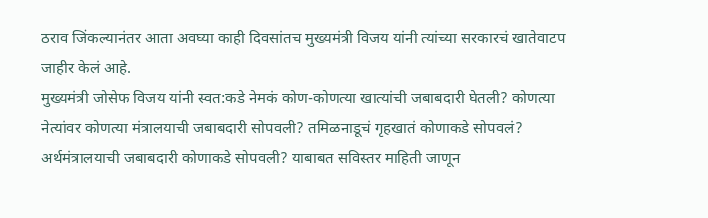ठराव जिंकल्यानंतर आता अवघ्या काही दिवसांतच मुख्यमंत्री विजय यांनी त्यांच्या सरकारचं खातेवाटप जाहीर केलं आहे.
मुख्यमंत्री जोसेफ विजय यांनी स्वत:कडे नेमकं कोण-कोणत्या खात्यांची जबाबदारी घेतली? कोणत्या नेत्यांवर कोणत्या मंत्रालयाची जबाबदारी सोपवली? तमिळनाडूचं गृहखातं कोणाकडे सोपवलं? अर्थमंत्रालयाची जबाबदारी कोणाकडे सोपवली? याबाबत सविस्तर माहिती जाणून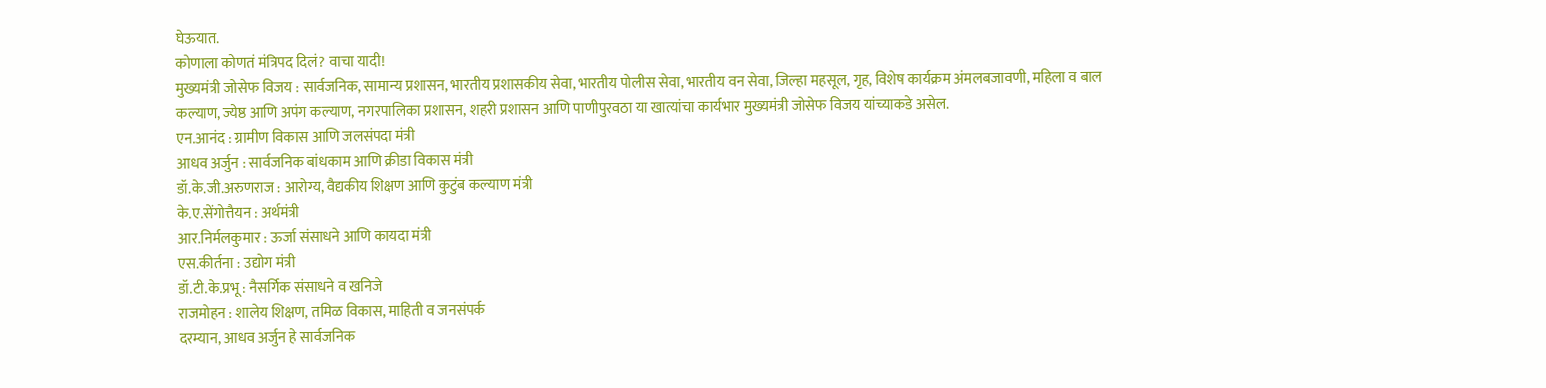घेऊयात.
कोणाला कोणतं मंत्रिपद दिलं? वाचा यादी!
मुख्यमंत्री जोसेफ विजय : सार्वजनिक, सामान्य प्रशासन, भारतीय प्रशासकीय सेवा, भारतीय पोलीस सेवा, भारतीय वन सेवा, जिल्हा महसूल, गृह, विशेष कार्यक्रम अंमलबजावणी, महिला व बाल कल्याण, ज्येष्ठ आणि अपंग कल्याण, नगरपालिका प्रशासन, शहरी प्रशासन आणि पाणीपुरवठा या खात्यांचा कार्यभार मुख्यमंत्री जोसेफ विजय यांच्याकडे असेल.
एन.आनंद : ग्रामीण विकास आणि जलसंपदा मंत्री
आधव अर्जुन : सार्वजनिक बांधकाम आणि क्रीडा विकास मंत्री
डॉ.के.जी.अरुणराज : आरोग्य, वैद्यकीय शिक्षण आणि कुटुंब कल्याण मंत्री
के.ए.सेंगोत्तैयन : अर्थमंत्री
आर.निर्मलकुमार : ऊर्जा संसाधने आणि कायदा मंत्री
एस.कीर्तना : उद्योग मंत्री
डॉ.टी.के.प्रभू : नैसर्गिक संसाधने व खनिजे
राजमोहन : शालेय शिक्षण, तमिळ विकास, माहिती व जनसंपर्क
दरम्यान, आधव अर्जुन हे सार्वजनिक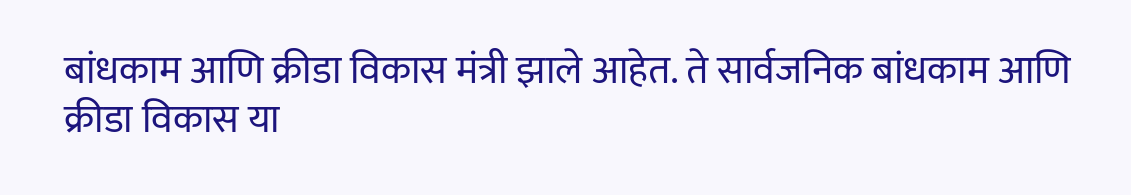बांधकाम आणि क्रीडा विकास मंत्री झाले आहेत. ते सार्वजनिक बांधकाम आणि क्रीडा विकास या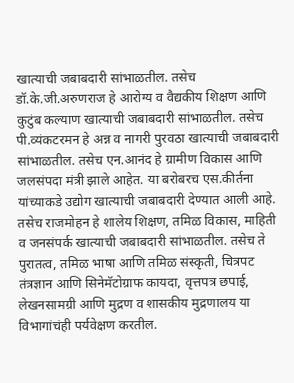खात्याची जबाबदारी सांभाळतील. तसेच डॉ.के.जी.अरुणराज हे आरोग्य व वैद्यकीय शिक्षण आणि कुटुंब कल्याण खात्याची जबाबदारी सांभाळतील. तसेच पी.व्यंकटरमन हे अन्न व नागरी पुरवठा खात्याची जबाबदारी सांभाळतील. तसेच एन.आनंद हे ग्रामीण विकास आणि जलसंपदा मंत्री झाले आहेत. या बरोबरच एस.कीर्तना यांच्याकडे उद्योग खात्याची जबाबदारी देण्यात आली आहे.
तसेच राजमोहन हे शालेय शिक्षण, तमिळ विकास, माहिती व जनसंपर्क खात्याची जबाबदारी सांभाळतील. तसेच ते पुरातत्व, तमिळ भाषा आणि तमिळ संस्कृती, चित्रपट तंत्रज्ञान आणि सिनेमॅटोग्राफ कायदा, वृत्तपत्र छपाई, लेखनसामग्री आणि मुद्रण व शासकीय मुद्रणालय या विभागांचंही पर्यवेक्षण करतील.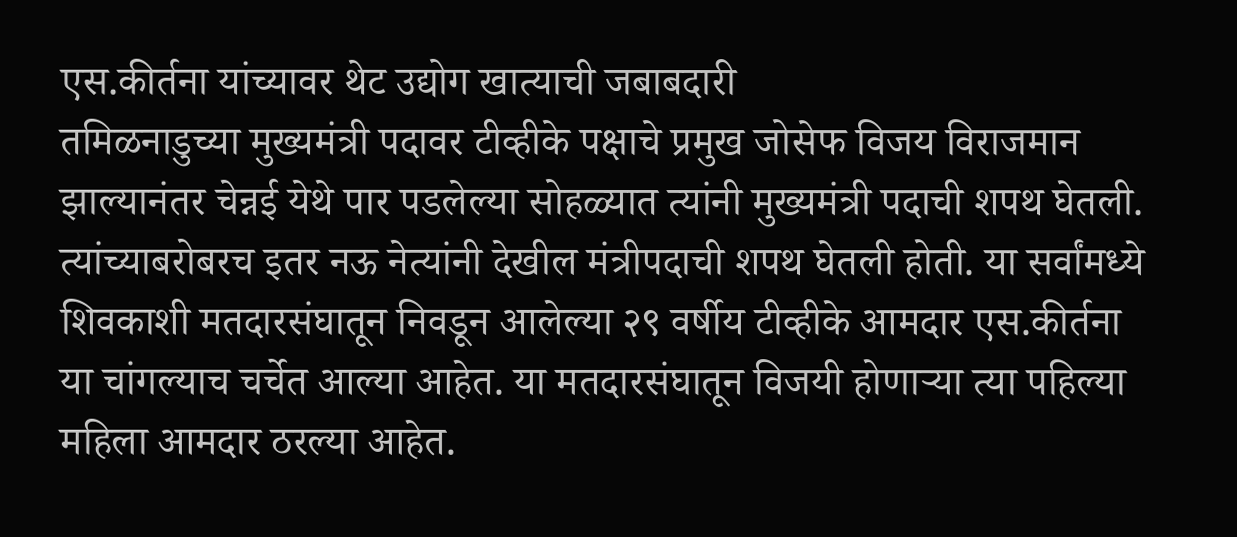एस.कीर्तना यांच्यावर थेट उद्योग खात्याची जबाबदारी
तमिळनाडुच्या मुख्यमंत्री पदावर टीव्हीके पक्षाचे प्रमुख जोसेफ विजय विराजमान झाल्यानंतर चेन्नई येथे पार पडलेल्या सोहळ्यात त्यांनी मुख्यमंत्री पदाची शपथ घेतली. त्यांच्याबरोबरच इतर नऊ नेत्यांनी देखील मंत्रीपदाची शपथ घेतली होती. या सर्वांमध्ये शिवकाशी मतदारसंघातून निवडून आलेल्या २९ वर्षीय टीव्हीके आमदार एस.कीर्तना या चांगल्याच चर्चेत आल्या आहेत. या मतदारसंघातून विजयी होणाऱ्या त्या पहिल्या महिला आमदार ठरल्या आहेत.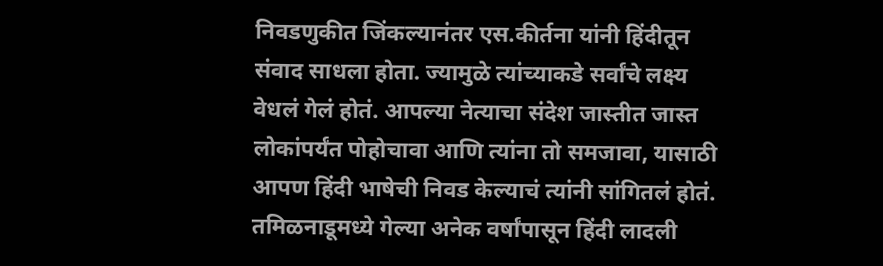निवडणुकीत जिंकल्यानंतर एस.कीर्तना यांनी हिंदीतून संवाद साधला होता. ज्यामुळे त्यांच्याकडे सर्वांचे लक्ष्य वेधलं गेलं होतं. आपल्या नेत्याचा संदेश जास्तीत जास्त लोकांपर्यंत पोहोचावा आणि त्यांना तो समजावा, यासाठी आपण हिंदी भाषेची निवड केल्याचं त्यांनी सांगितलं होतं. तमिळनाडूमध्ये गेल्या अनेक वर्षांपासून हिंदी लादली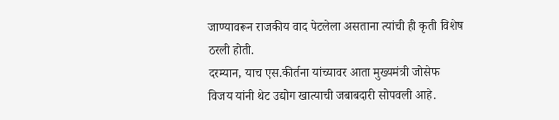जाण्यावरून राजकीय वाद पेटलेला असताना त्यांची ही कृती विशेष ठरली होती.
दरम्यान, याच एस.कीर्तना यांच्यावर आता मुख्यमंत्री जोसेफ विजय यांनी थेट उद्योग खात्याची जबाबदारी सोपवली आहे.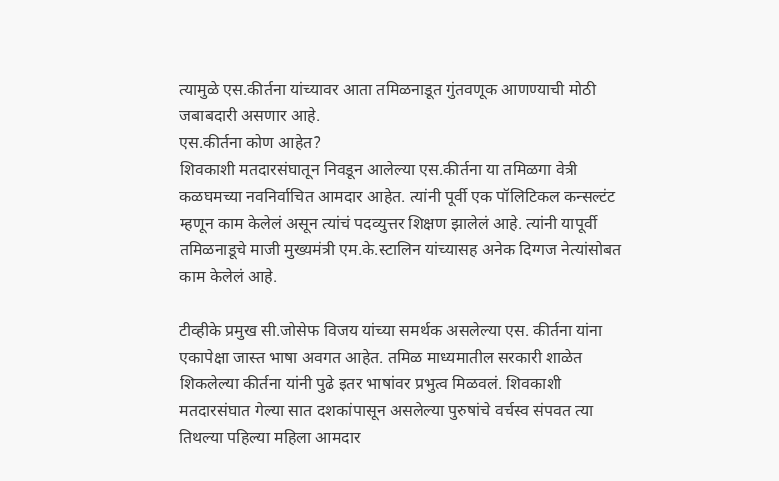त्यामुळे एस.कीर्तना यांच्यावर आता तमिळनाडूत गुंतवणूक आणण्याची मोठी जबाबदारी असणार आहे.
एस.कीर्तना कोण आहेत?
शिवकाशी मतदारसंघातून निवडून आलेल्या एस.कीर्तना या तमिळगा वेत्री कळघमच्या नवनिर्वाचित आमदार आहेत. त्यांनी पूर्वी एक पॉलिटिकल कन्सल्टंट म्हणून काम केलेलं असून त्यांचं पदव्युत्तर शिक्षण झालेलं आहे. त्यांनी यापूर्वी तमिळनाडूचे माजी मुख्यमंत्री एम.के.स्टालिन यांच्यासह अनेक दिग्गज नेत्यांसोबत काम केलेलं आहे.

टीव्हीके प्रमुख सी.जोसेफ विजय यांच्या समर्थक असलेल्या एस. कीर्तना यांना एकापेक्षा जास्त भाषा अवगत आहेत. तमिळ माध्यमातील सरकारी शाळेत शिकलेल्या कीर्तना यांनी पुढे इतर भाषांवर प्रभुत्व मिळवलं. शिवकाशी मतदारसंघात गेल्या सात दशकांपासून असलेल्या पुरुषांचे वर्चस्व संपवत त्या तिथल्या पहिल्या महिला आमदार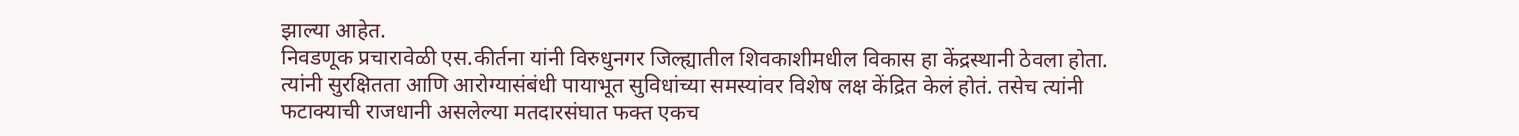झाल्या आहेत.
निवडणूक प्रचारावेळी एस.कीर्तना यांनी विरुधुनगर जिल्ह्यातील शिवकाशीमधील विकास हा केंद्रस्थानी ठेवला होता. त्यांनी सुरक्षितता आणि आरोग्यासंबंधी पायाभूत सुविधांच्या समस्यांवर विशेष लक्ष केंद्रित केलं होतं. तसेच त्यांनी फटाक्याची राजधानी असलेल्या मतदारसंघात फक्त एकच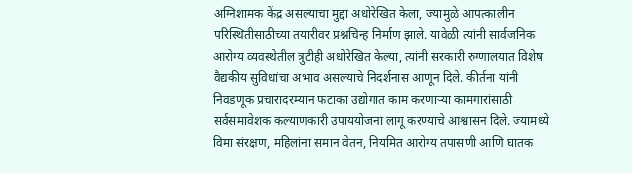अग्निशामक केंद्र असल्याचा मुद्दा अधोरेखित केला, ज्यामुळे आपत्कालीन परिस्थितीसाठीच्या तयारीवर प्रश्नचिन्ह निर्माण झाले. यावेळी त्यांनी सार्वजनिक आरोग्य व्यवस्थेतील त्रुटीही अधोरेखित केल्या, त्यांनी सरकारी रुग्णालयात विशेष वैद्यकीय सुविधांचा अभाव असल्याचे निदर्शनास आणून दिले. कीर्तना यांनी निवडणूक प्रचारादरम्यान फटाका उद्योगात काम करणाऱ्या कामगारांसाठी सर्वसमावेशक कल्याणकारी उपाययोजना लागू करण्याचे आश्वासन दिले. ज्यामध्ये विमा संरक्षण, महिलांना समान वेतन, नियमित आरोग्य तपासणी आणि घातक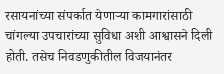रसायनांच्या संपर्कात येणाऱ्या कामगारांसाठी चांगल्या उपचारांच्या सुविधा अशी आश्वासने दिली होती. तसेच निवडणुकीतील विजयानंतर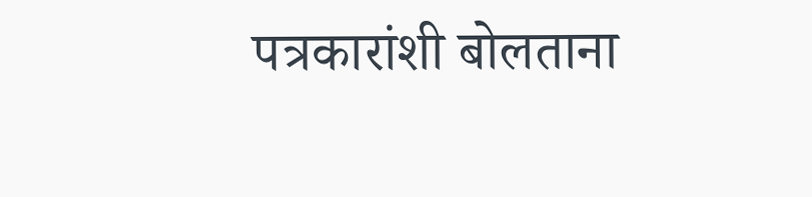पत्रकारांशी बोलताना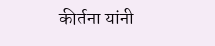कीर्तना यांनी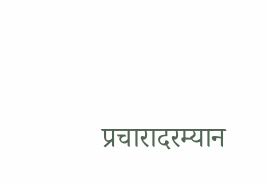प्रचारादरम्यान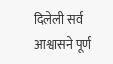दिलेली सर्व आश्वासने पूर्ण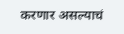करणार असल्याचं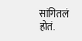सांगितलं होतं.